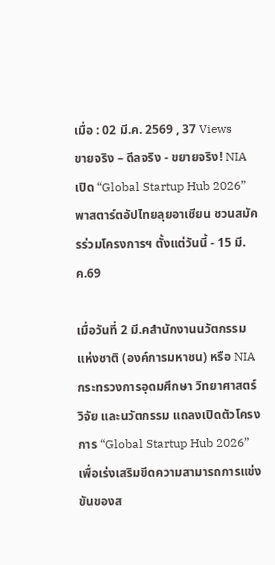เมื่อ : 02 มี.ค. 2569 , 37 Views
ขายจริง – ดีลจริง - ขยายจริง! NIA เปิด “Global Startup Hub 2026” พาสตาร์ตอัปไทยลุยอาเชียน ชวนสมัครร่วมโครงการฯ ตั้งแต่วันนี้ - 15 มี.ค.69

เมื่อวันที่ 2 มี.คสำนักงานนวัตกรรมแห่งชาติ (องค์การมหาชน) หรือ NIA กระทรวงการอุดมศึกษา วิทยาศาสตร์ วิจัย และนวัตกรรม แถลงเปิดตัวโครงการ “Global Startup Hub 2026” เพื่อเร่งเสริมขีดความสามารถการแข่งขันของส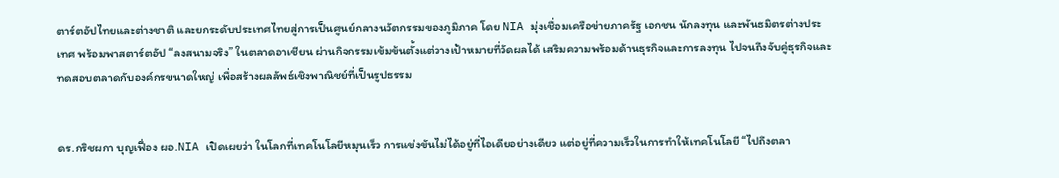ตาร์ตอัปไทยและต่างชาติ และยกระดับประเทศไทยสู่การเป็นศูนย์กลางนวัตกรรมของภูมิภาค โดย NIA มุ่งเชื่อมเครือข่ายภาครัฐ เอกชน นักลงทุน และพันธมิตรต่างประเทศ พร้อมพาสตาร์ตอัป “ลงสนามจริง” ในตลาดอาเชียน ผ่านกิจกรรมเข้มข้นตั้งแต่วางเป้าหมายที่วัดผลได้ เสริมความพร้อมด้านธุรกิจและการลงทุน ไปจนถึงจับคู่ธุรกิจและทดสอบตลาดกับองค์กรขนาดใหญ่ เพื่อสร้างผลลัพธ์เชิงพาณิชย์ที่เป็นรูปธรรม


ดร.กริชผกา บุญเฟื่อง ผอ.NIA เปิดเผยว่า ในโลกที่เทคโนโลยีหมุนเร็ว การแข่งขันไม่ได้อยู่ที่ไอเดียอย่างเดียว แต่อยู่ที่ความเร็วในการทำให้เทคโนโลยี “ไปถึงตลา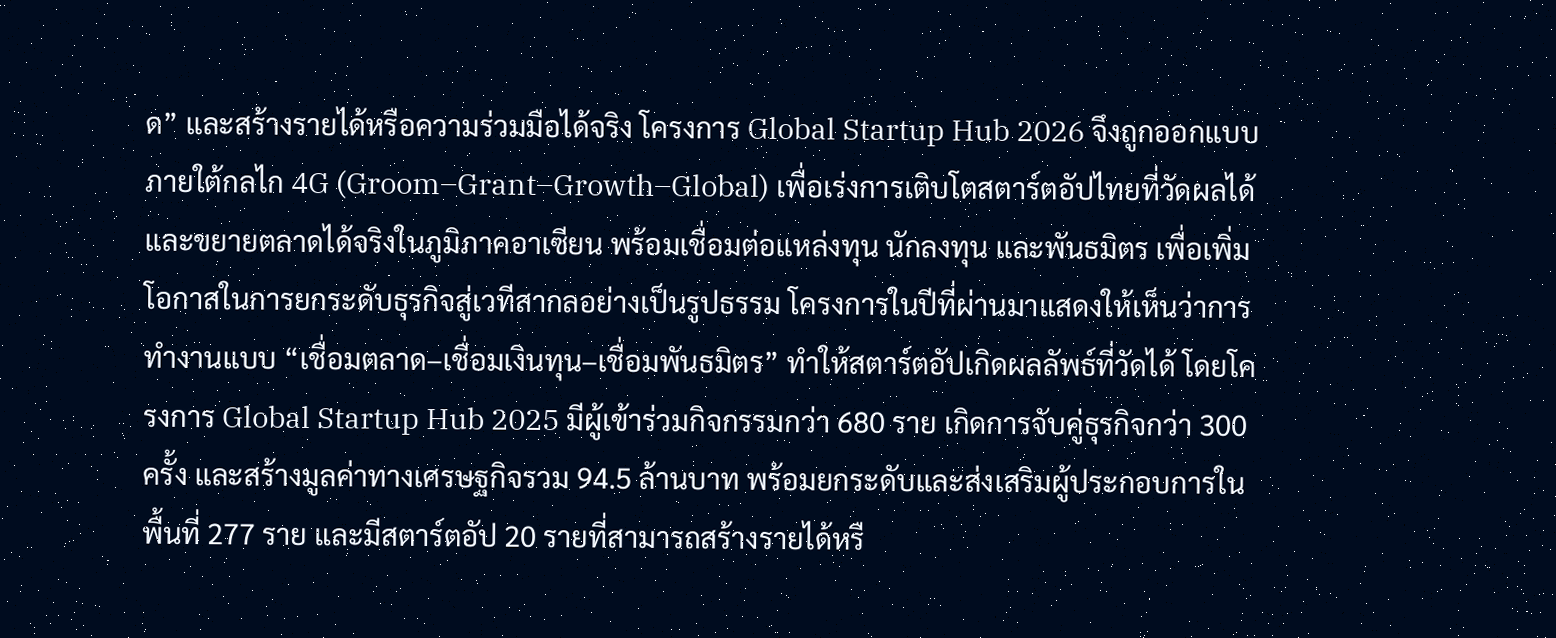ด” และสร้างรายได้หรือความร่วมมือได้จริง โครงการ Global Startup Hub 2026 จึงถูกออกแบบภายใต้กลไก 4G (Groom–Grant–Growth–Global) เพื่อเร่งการเติบโตสตาร์ตอัปไทยที่วัดผลได้และขยายตลาดได้จริงในภูมิภาคอาเซียน พร้อมเชื่อมต่อแหล่งทุน นักลงทุน และพันธมิตร เพื่อเพิ่มโอกาสในการยกระดับธุรกิจสู่เวทีสากลอย่างเป็นรูปธรรม โครงการในปีที่ผ่านมาแสดงให้เห็นว่าการทำงานแบบ “เชื่อมตลาด–เชื่อมเงินทุน–เชื่อมพันธมิตร” ทำให้สตาร์ตอัปเกิดผลลัพธ์ที่วัดได้ โดยโครงการ Global Startup Hub 2025 มีผู้เข้าร่วมกิจกรรมกว่า 680 ราย เกิดการจับคู่ธุรกิจกว่า 300 ครั้ง และสร้างมูลค่าทางเศรษฐกิจรวม 94.5 ล้านบาท พร้อมยกระดับและส่งเสริมผู้ประกอบการในพื้นที่ 277 ราย และมีสตาร์ตอัป 20 รายที่สามารถสร้างรายได้หรื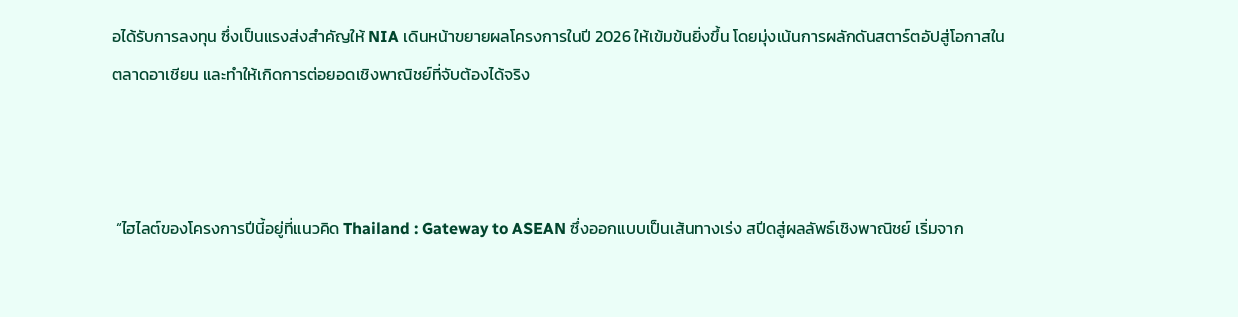อได้รับการลงทุน ซึ่งเป็นแรงส่งสำคัญให้ NIA เดินหน้าขยายผลโครงการในปี 2026 ให้เข้มข้นยิ่งขึ้น โดยมุ่งเน้นการผลักดันสตาร์ตอัปสู่โอกาสในตลาดอาเชียน และทำให้เกิดการต่อยอดเชิงพาณิชย์ที่จับต้องได้จริง



 “ไฮไลต์ของโครงการปีนี้อยู่ที่แนวคิด Thailand : Gateway to ASEAN ซึ่งออกแบบเป็นเส้นทางเร่ง สปีดสู่ผลลัพธ์เชิงพาณิชย์ เริ่มจาก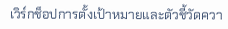เวิร์กช็อปการตั้งเป้าหมายและตัวชี้วัดควา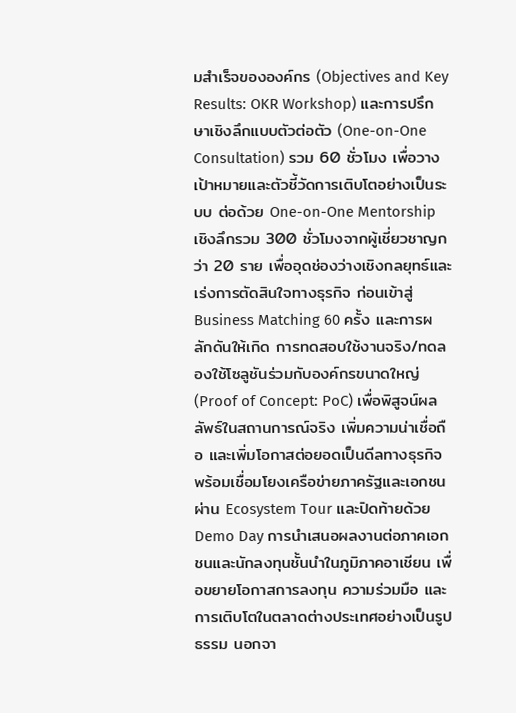มสำเร็จขององค์กร (Objectives and Key Results: OKR Workshop) และการปรึกษาเชิงลึกแบบตัวต่อตัว (One-on-One Consultation) รวม 60 ชั่วโมง เพื่อวางเป้าหมายและตัวชี้วัดการเติบโตอย่างเป็นระบบ ต่อด้วย One-on-One Mentorship เชิงลึกรวม 300 ชั่วโมงจากผู้เชี่ยวชาญกว่า 20 ราย เพื่ออุดช่องว่างเชิงกลยุทธ์และเร่งการตัดสินใจทางธุรกิจ ก่อนเข้าสู่ Business Matching 60 ครั้ง และการผลักดันให้เกิด การทดสอบใช้งานจริง/ทดลองใช้โซลูชันร่วมกับองค์กรขนาดใหญ่ (Proof of Concept: PoC) เพื่อพิสูจน์ผลลัพธ์ในสถานการณ์จริง เพิ่มความน่าเชื่อถือ และเพิ่มโอกาสต่อยอดเป็นดีลทางธุรกิจ พร้อมเชื่อมโยงเครือข่ายภาครัฐและเอกชนผ่าน Ecosystem Tour และปิดท้ายด้วย Demo Day การนำเสนอผลงานต่อภาคเอกชนและนักลงทุนชั้นนำในภูมิภาคอาเชียน เพื่อขยายโอกาสการลงทุน ความร่วมมือ และการเติบโตในตลาดต่างประเทศอย่างเป็นรูปธรรม นอกจา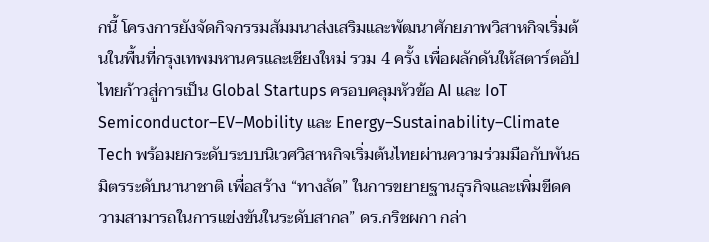กนี้ โครงการยังจัดกิจกรรมสัมมนาส่งเสริมและพัฒนาศักยภาพวิสาหกิจเริ่มต้นในพื้นที่กรุงเทพมหานครและเชียงใหม่ รวม 4 ครั้ง เพื่อผลักดันให้สตาร์ตอัปไทยก้าวสู่การเป็น Global Startups ครอบคลุมหัวข้อ AI และ IoT Semiconductor–EV–Mobility และ Energy–Sustainability–Climate Tech พร้อมยกระดับระบบนิเวศวิสาหกิจเริ่มต้นไทยผ่านความร่วมมือกับพันธมิตรระดับนานาชาติ เพื่อสร้าง “ทางลัด” ในการขยายฐานธุรกิจและเพิ่มขีดความสามารถในการแข่งขันในระดับสากล” ดร.กริชผกา กล่า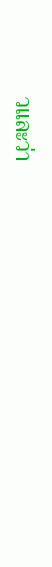วและว่า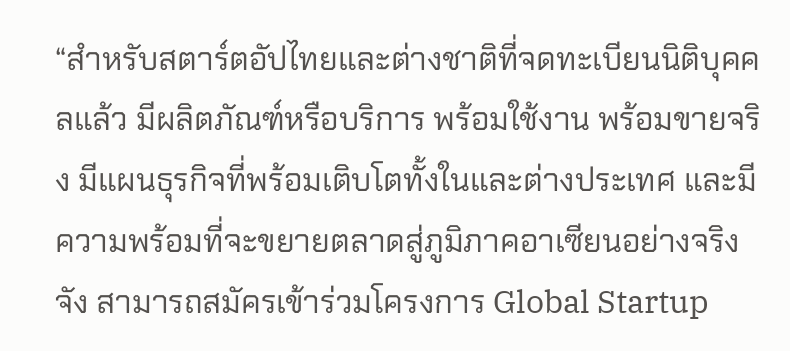“สำหรับสตาร์ตอัปไทยและต่างชาติที่จดทะเบียนนิติบุคคลแล้ว มีผลิตภัณฑ์หรือบริการ พร้อมใช้งาน พร้อมขายจริง มีแผนธุรกิจที่พร้อมเติบโตทั้งในและต่างประเทศ และมีความพร้อมที่จะขยายตลาดสู่ภูมิภาคอาเซียนอย่างจริงจัง สามารถสมัครเข้าร่วมโครงการ Global Startup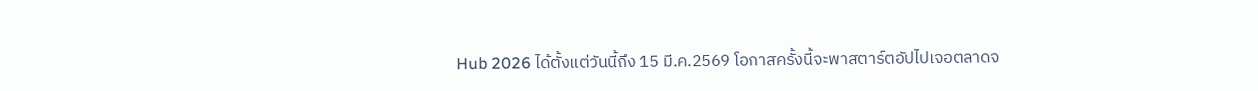Hub 2026 ได้ตั้งแต่วันนี้ถึง 15 มี.ค.2569 โอกาสครั้งนี้จะพาสตาร์ตอัปไปเจอตลาดจ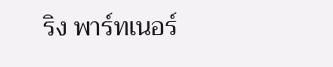ริง พาร์ทเนอร์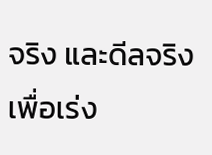จริง และดีลจริง เพื่อเร่ง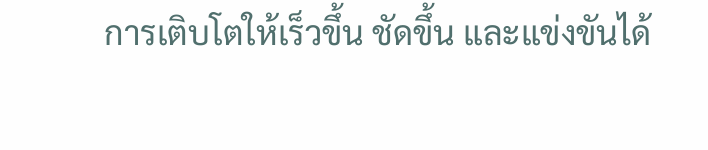การเติบโตให้เร็วขึ้น ชัดขึ้น และแข่งขันได้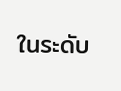ในระดับ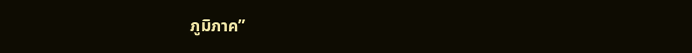ภูมิภาค”